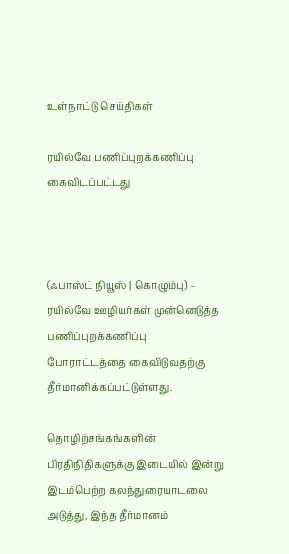உள்நாட்டு செய்திகள்

ரயில்வே பணிப்புறக்கணிப்பு கைவிடப்பட்டது



(ஃபாஸ்ட் நியூஸ் | கொழும்பு) – ரயில்வே ஊழியர்கள் முன்னெடுத்த பணிப்புறக்கணிப்பு போராட்டத்தை கைவிடுவதற்கு தீர்மானிக்கப்பட்டுள்ளது.

தொழிற்சங்கங்களின் பிரதிநிதிகளுக்கு இடையில் இன்று இடம்பெற்ற கலந்துரையாடலை அடுத்து, இந்த தீர்மானம்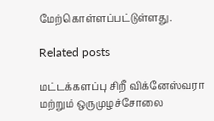மேற்கொள்ளப்பட்டுள்ளது.

Related posts

மட்டக்களப்பு சிறீ விக்னேஸ்வரா மற்றும் ஒருமுழச்சோலை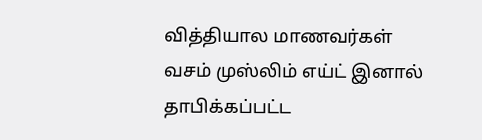வித்தியால மாணவர்கள் வசம் முஸ்லிம் எய்ட் இனால் தாபிக்கப்பட்ட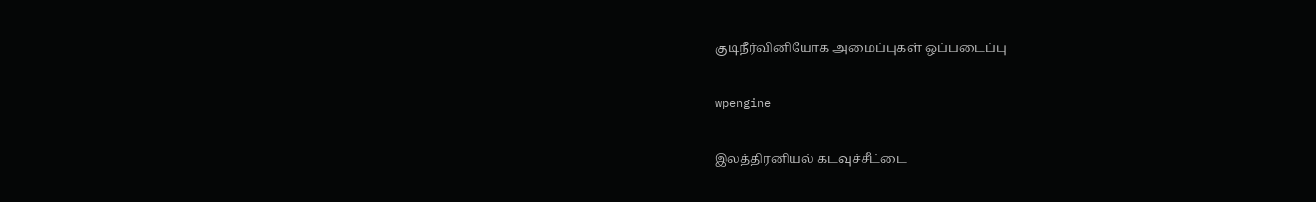குடிநீர்வினியோக அமைப்புகள் ஒப்படைப்பு

wpengine

இலத்திரனியல் கடவுச்சீட்டை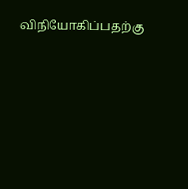விநியோகிப்பதற்கு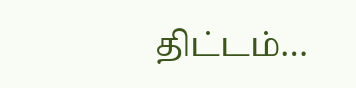திட்டம்…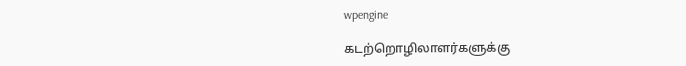wpengine

கடற்றொழிலாளர்களுக்கு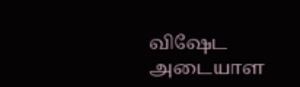விஷேட அடையாள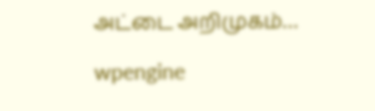அட்டை அறிமுகம்…

wpengine